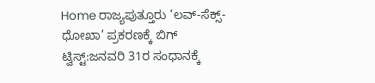Home ರಾಜ್ಯಪುತ್ತೂರು ‘ಲವ್-ಸೆಕ್ಸ್-ಧೋಖಾ’ ಪ್ರಕರಣಕ್ಕೆ ಬಿಗ್ ಟ್ವಿಸ್ಟ್:ಜನವರಿ 31ರ ಸಂಧಾನಕ್ಕೆ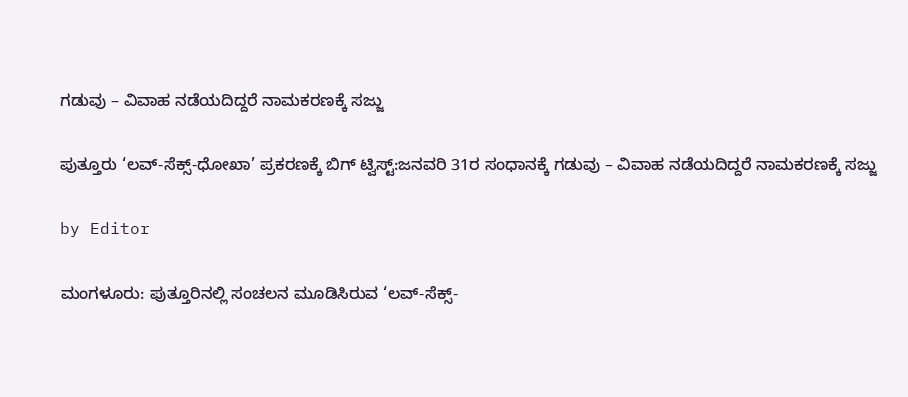ಗಡುವು – ವಿವಾಹ ನಡೆಯದಿದ್ದರೆ ನಾಮಕರಣಕ್ಕೆ ಸಜ್ಜು

ಪುತ್ತೂರು ‘ಲವ್-ಸೆಕ್ಸ್-ಧೋಖಾ’ ಪ್ರಕರಣಕ್ಕೆ ಬಿಗ್ ಟ್ವಿಸ್ಟ್:ಜನವರಿ 31ರ ಸಂಧಾನಕ್ಕೆ ಗಡುವು – ವಿವಾಹ ನಡೆಯದಿದ್ದರೆ ನಾಮಕರಣಕ್ಕೆ ಸಜ್ಜು

by Editor

ಮಂಗಳೂರು: ಪುತ್ತೂರಿನಲ್ಲಿ ಸಂಚಲನ ಮೂಡಿಸಿರುವ ‘ಲವ್-ಸೆಕ್ಸ್-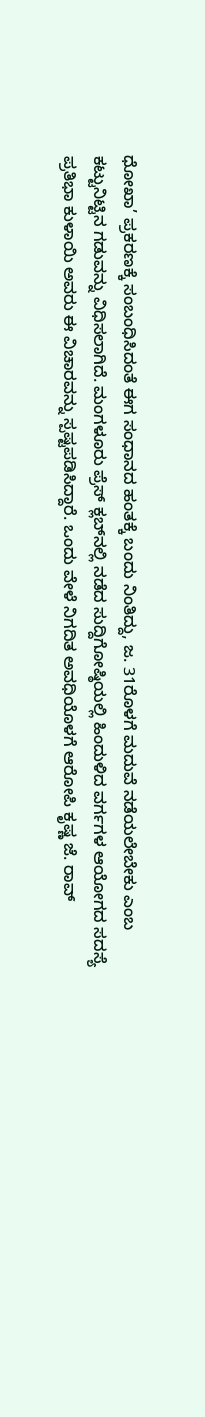ಧೋಖಾ’ ಪ್ರಕರಣಕ್ಕೆ ಸಂಬಂಧಿಸಿದಂತೆ ಈಗ ಸಂಧಾನದ ಹಂತಕ್ಕೆ ಬಂದು ನಿಂತಿದ್ದು, ಜ. 31ರೊಳಗೆ ಮದುವೆ ನಡೆಯಲೇಬೇಕು ಎಂಬ ಕಟ್ಟುನಿಟ್ಟಿನ ಗಡುವನ್ನು ವಿಧಿಸಲಾಗಿದೆ. ಮಂಗಳೂರು ಪ್ರೆಸ್ ಕ್ಲಬ್‌ನಲ್ಲಿ ನಡೆದ ಸುದ್ದಿಗೋಷ್ಠಿಯಲ್ಲಿ ಹಿಂದುಳಿದ ವರ್ಗಗಳ ಆಯೋಗದ ಸದಸ್ಯೆ ಪ್ರತಿಭಾ ಕುಳಾಯಿ ಅವರು ಈ ವಿಚಾರವನ್ನು ಸ್ಪಷ್ಟಪಡಿಸಿದ್ದಾರೆ. ಒಂದು ವೇಳೆ ನಿಗದಿತ ಅವಧಿಯೊಳಗೆ ಆರೋಪಿ ಕೃಷ್ಣ ಜೆ. ರಾವ್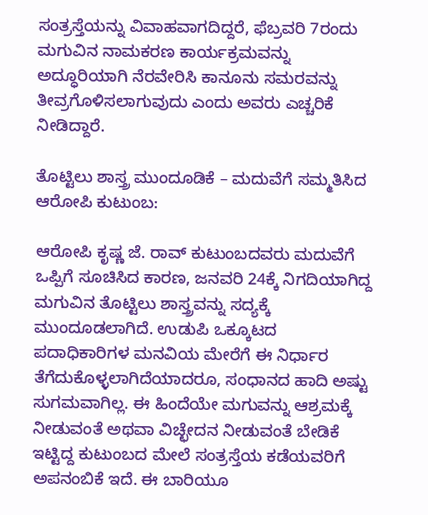ಸಂತ್ರಸ್ತೆಯನ್ನು ವಿವಾಹವಾಗದಿದ್ದರೆ, ಫೆಬ್ರವರಿ 7ರಂದು ಮಗುವಿನ ನಾಮಕರಣ ಕಾರ್ಯಕ್ರಮವನ್ನು ಅದ್ಧೂರಿಯಾಗಿ ನೆರವೇರಿಸಿ ಕಾನೂನು ಸಮರವನ್ನು ತೀವ್ರಗೊಳಿಸಲಾಗುವುದು ಎಂದು ಅವರು ಎಚ್ಚರಿಕೆ ನೀಡಿದ್ದಾರೆ.

ತೊಟ್ಟಿಲು ಶಾಸ್ತ್ರ ಮುಂದೂಡಿಕೆ – ಮದುವೆಗೆ ಸಮ್ಮತಿಸಿದ ಆರೋಪಿ ಕುಟುಂಬ:

ಆರೋಪಿ ಕೃಷ್ಣ ಜೆ. ರಾವ್ ಕುಟುಂಬದವರು ಮದುವೆಗೆ ಒಪ್ಪಿಗೆ ಸೂಚಿಸಿದ ಕಾರಣ, ಜನವರಿ 24ಕ್ಕೆ ನಿಗದಿಯಾಗಿದ್ದ ಮಗುವಿನ ತೊಟ್ಟಿಲು ಶಾಸ್ತ್ರವನ್ನು ಸದ್ಯಕ್ಕೆ ಮುಂದೂಡಲಾಗಿದೆ. ಉಡುಪಿ ಒಕ್ಕೂಟದ ಪದಾಧಿಕಾರಿಗಳ ಮನವಿಯ ಮೇರೆಗೆ ಈ ನಿರ್ಧಾರ ತೆಗೆದುಕೊಳ್ಳಲಾಗಿದೆಯಾದರೂ, ಸಂಧಾನದ ಹಾದಿ ಅಷ್ಟು ಸುಗಮವಾಗಿಲ್ಲ. ಈ ಹಿಂದೆಯೇ ಮಗುವನ್ನು ಆಶ್ರಮಕ್ಕೆ ನೀಡುವಂತೆ ಅಥವಾ ವಿಚ್ಛೇದನ ನೀಡುವಂತೆ ಬೇಡಿಕೆ ಇಟ್ಟಿದ್ದ ಕುಟುಂಬದ ಮೇಲೆ ಸಂತ್ರಸ್ತೆಯ ಕಡೆಯವರಿಗೆ ಅಪನಂಬಿಕೆ ಇದೆ. ಈ ಬಾರಿಯೂ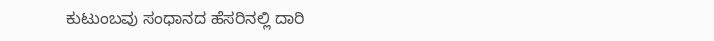ಕುಟುಂಬವು ಸಂಧಾನದ ಹೆಸರಿನಲ್ಲಿ ದಾರಿ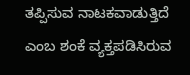ತಪ್ಪಿಸುವ ನಾಟಕವಾಡುತ್ತಿದೆ ಎಂಬ ಶಂಕೆ ವ್ಯಕ್ತಪಡಿಸಿರುವ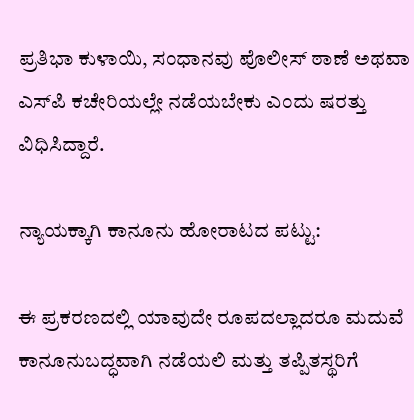ಪ್ರತಿಭಾ ಕುಳಾಯಿ, ಸಂಧಾನವು ಪೊಲೀಸ್ ಠಾಣೆ ಅಥವಾ ಎಸ್‌ಪಿ ಕಚೇರಿಯಲ್ಲೇ ನಡೆಯಬೇಕು ಎಂದು ಷರತ್ತು ವಿಧಿಸಿದ್ದಾರೆ.

ನ್ಯಾಯಕ್ಕಾಗಿ ಕಾನೂನು ಹೋರಾಟದ ಪಟ್ಟು:

ಈ ಪ್ರಕರಣದಲ್ಲಿ ಯಾವುದೇ ರೂಪದಲ್ಲಾದರೂ ಮದುವೆ ಕಾನೂನುಬದ್ಧವಾಗಿ ನಡೆಯಲಿ ಮತ್ತು ತಪ್ಪಿತಸ್ಥರಿಗೆ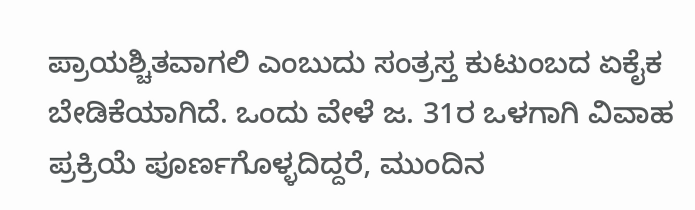ಪ್ರಾಯಶ್ಚಿತವಾಗಲಿ ಎಂಬುದು ಸಂತ್ರಸ್ತ ಕುಟುಂಬದ ಏಕೈಕ ಬೇಡಿಕೆಯಾಗಿದೆ. ಒಂದು ವೇಳೆ ಜ. 31ರ ಒಳಗಾಗಿ ವಿವಾಹ ಪ್ರಕ್ರಿಯೆ ಪೂರ್ಣಗೊಳ್ಳದಿದ್ದರೆ, ಮುಂದಿನ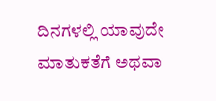ದಿನಗಳಲ್ಲಿ ಯಾವುದೇ ಮಾತುಕತೆಗೆ ಅಥವಾ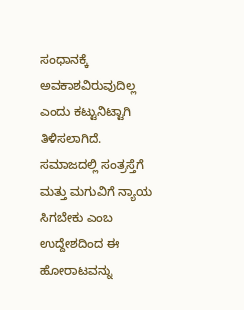ಸಂಧಾನಕ್ಕೆ ಅವಕಾಶವಿರುವುದಿಲ್ಲ ಎಂದು ಕಟ್ಟುನಿಟ್ಟಾಗಿ ತಿಳಿಸಲಾಗಿದೆ. ಸಮಾಜದಲ್ಲಿ ಸಂತ್ರಸ್ತೆಗೆ ಮತ್ತು ಮಗುವಿಗೆ ನ್ಯಾಯ ಸಿಗಬೇಕು ಎಂಬ ಉದ್ದೇಶದಿಂದ ಈ ಹೋರಾಟವನ್ನು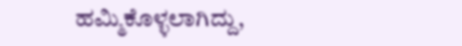ಹಮ್ಮಿಕೊಳ್ಳಲಾಗಿದ್ದು,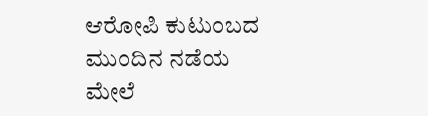ಆರೋಪಿ ಕುಟುಂಬದ ಮುಂದಿನ ನಡೆಯ ಮೇಲೆ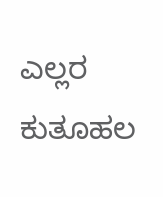ಎಲ್ಲರ ಕುತೂಹಲ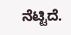ನೆಟ್ಟಿದೆ.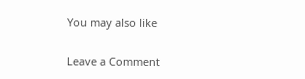You may also like

Leave a Comment